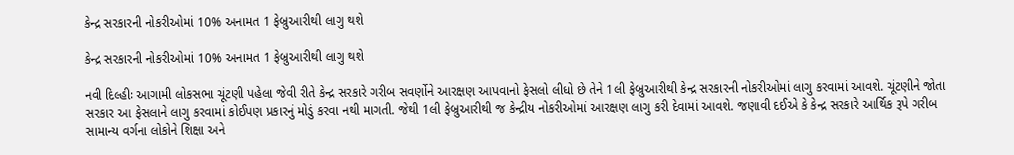કેન્દ્ર સરકારની નોકરીઓમાં 10% અનામત 1 ફેબ્રુઆરીથી લાગુ થશે

કેન્દ્ર સરકારની નોકરીઓમાં 10% અનામત 1 ફેબ્રુઆરીથી લાગુ થશે

નવી દિલ્હીઃ આગામી લોકસભા ચૂંટણી પહેલા જેવી રીતે કેન્દ્ર સરકારે ગરીબ સવર્ણોને આરક્ષણ આપવાનો ફેસલો લીધો છે તેને 1લી ફેબ્રુઆરીથી કેન્દ્ર સરકારની નોકરીઓમાં લાગુ કરવામાં આવશે. ચૂંટણીને જોતા સરકાર આ ફેસલાને લાગુ કરવામાં કોઈપણ પ્રકારનું મોડું કરવા નથી માગતી. જેથી 1લી ફેબ્રુઆરીથી જ કેન્દ્રીય નોકરીઓમાં આરક્ષણ લાગુ કરી દેવામાં આવશે. જણાવી દઈએ કે કેન્દ્ર સરકારે આર્થિક રૂપે ગરીબ સામાન્ય વર્ગના લોકોને શિક્ષા અને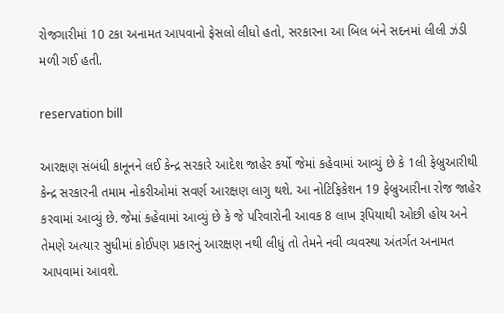રોજગારીમાં 10 ટકા અનામત આપવાનો ફેસલો લીધો હતો, સરકારના આ બિલ બંને સદનમાં લીલી ઝંડી મળી ગઈ હતી.

reservation bill

આરક્ષણ સંબંધી કાનૂનને લઈ કેન્દ્ર સરકારે આદેશ જાહેર કર્યો જેમાં કહેવામાં આવ્યું છે કે 1લી ફેબ્રુઆરીથી કેન્દ્ર સરકારની તમામ નોકરીઓમાં સવર્ણ આરક્ષણ લાગુ થશે. આ નોટિફિકેશન 19 ફેબ્રુઆરીના રોજ જાહેર કરવામાં આવ્યું છે. જેમાં કહેવામાં આવ્યું છે કે જે પરિવારોની આવક 8 લાખ રૂપિયાથી ઓછી હોય અને તેમણે અત્યાર સુધીમાં કોઈપણ પ્રકારનું આરક્ષણ નથી લીધું તો તેમને નવી વ્યવસ્થા અંતર્ગત અનામત આપવામાં આવશે.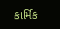કાર્મિક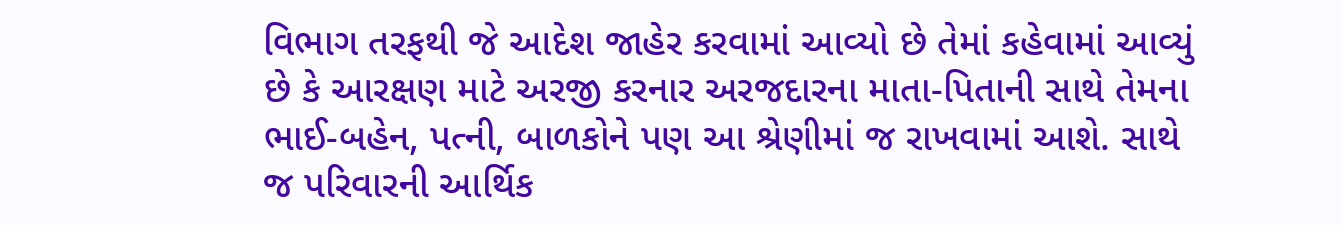વિભાગ તરફથી જે આદેશ જાહેર કરવામાં આવ્યો છે તેમાં કહેવામાં આવ્યું છે કે આરક્ષણ માટે અરજી કરનાર અરજદારના માતા-પિતાની સાથે તેમના ભાઈ-બહેન, પત્ની, બાળકોને પણ આ શ્રેણીમાં જ રાખવામાં આશે. સાથે જ પરિવારની આર્થિક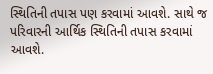સ્થિતિની તપાસ પણ કરવામાં આવશે. સાથે જ પરિવારની આર્થિક સ્થિતિની તપાસ કરવામાં આવશે.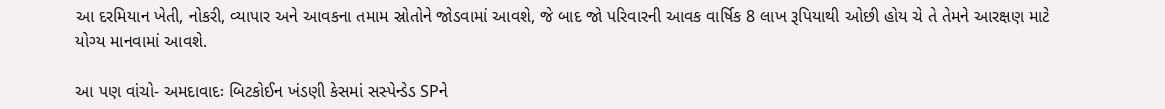આ દરમિયાન ખેતી, નોકરી, વ્યાપાર અને આવકના તમામ સ્રોતોને જોડવામાં આવશે, જે બાદ જો પરિવારની આવક વાર્ષિક 8 લાખ રૂપિયાથી ઓછી હોય ચે તે તેમને આરક્ષણ માટે યોગ્ય માનવામાં આવશે.

આ પણ વાંચો- અમદાવાદઃ બિટકોઈન ખંડણી કેસમાં સસ્પેન્ડેડ SPને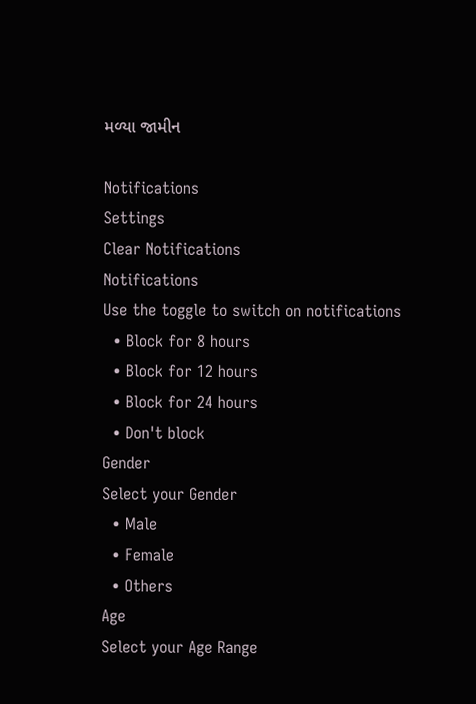મળ્યા જામીન

Notifications
Settings
Clear Notifications
Notifications
Use the toggle to switch on notifications
  • Block for 8 hours
  • Block for 12 hours
  • Block for 24 hours
  • Don't block
Gender
Select your Gender
  • Male
  • Female
  • Others
Age
Select your Age Range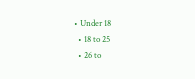• Under 18
  • 18 to 25
  • 26 to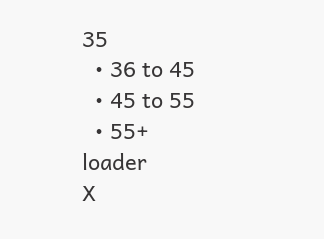35
  • 36 to 45
  • 45 to 55
  • 55+
loader
X